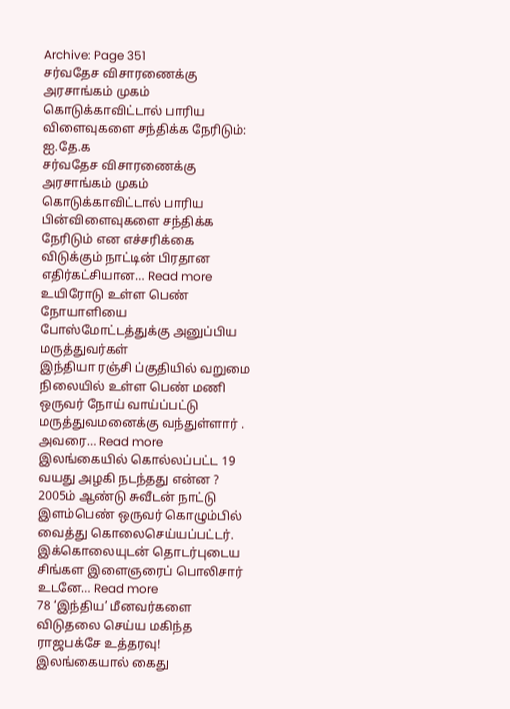Archive: Page 351
சர்வதேச விசாரணைக்கு அரசாங்கம் முகம் கொடுக்காவிட்டால் பாரிய விளைவுகளை சந்திக்க நேரிடும்: ஐ.தே.க
சர்வதேச விசாரணைக்கு அரசாங்கம் முகம் கொடுக்காவிட்டால் பாரிய பின்விளைவுகளை சந்திக்க நேரிடும் என எச்சரிக்கை விடுக்கும் நாட்டின் பிரதான எதிர்கட்சியான… Read more
உயிரோடு உள்ள பெண் நோயாளியை போஸ்மோட்டத்துக்கு அனுப்பிய மருத்துவர்கள்
இந்தியா ரஞ்சி ப்குதியில் வறுமை நிலையில் உள்ள பெண் மணி ஒருவர் நோய் வாய்ப்பட்டு மருத்துவமனைக்கு வந்துள்ளார் . அவரை… Read more
இலங்கையில் கொல்லப்பட்ட 19 வயது அழகி நடந்தது என்ன ?
2005ம் ஆண்டு சுவீடன் நாட்டு இளம்பெண் ஒருவர் கொழும்பில் வைத்து கொலைசெய்யப்பட்டர். இக்கொலையுடன் தொடர்புடைய சிங்கள இளைஞரைப் பொலிசார் உடனே… Read more
78 ‘இந்திய’ மீனவர்களை விடுதலை செய்ய மகிந்த ராஜபக்சே உத்தரவு!
இலங்கையால் கைது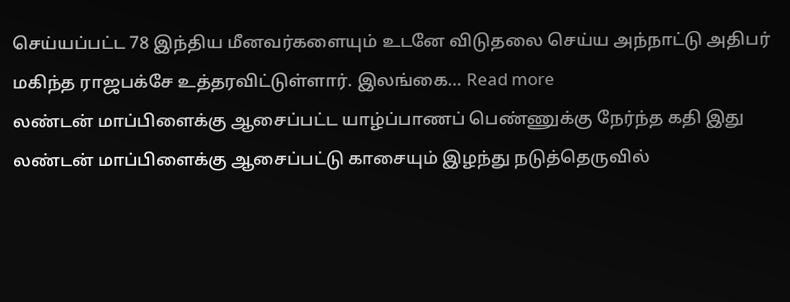செய்யப்பட்ட 78 இந்திய மீனவர்களையும் உடனே விடுதலை செய்ய அந்நாட்டு அதிபர் மகிந்த ராஜபக்சே உத்தரவிட்டுள்ளார். இலங்கை… Read more
லண்டன் மாப்பிளைக்கு ஆசைப்பட்ட யாழ்ப்பாணப் பெண்ணுக்கு நேர்ந்த கதி இது
லண்டன் மாப்பிளைக்கு ஆசைப்பட்டு காசையும் இழந்து நடுத்தெருவில்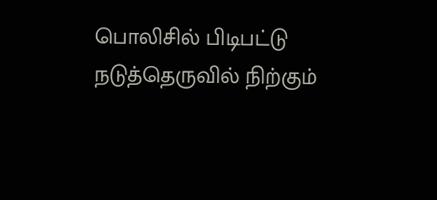பொலிசில் பிடிபட்டு நடுத்தெருவில் நிற்கும்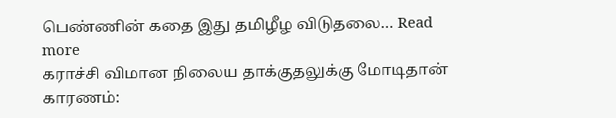பெண்ணின் கதை இது தமிழீழ விடுதலை… Read more
கராச்சி விமான நிலைய தாக்குதலுக்கு மோடிதான் காரணம்: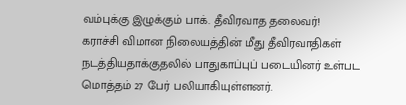வம்புக்கு இழுக்கும் பாக். தீவிரவாத தலைவர்!
கராச்சி விமான நிலையத்தின் மீது தீவிரவாதிகள் நடத்தியதாக்குதலில் பாதுகாப்புப் படையினர் உள்பட மொத்தம் 27 பேர் பலியாகியுள்ளனர்.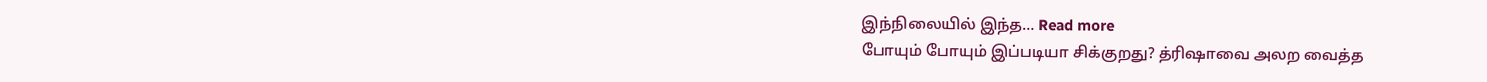இந்நிலையில் இந்த… Read more
போயும் போயும் இப்படியா சிக்குறது? த்ரிஷாவை அலற வைத்த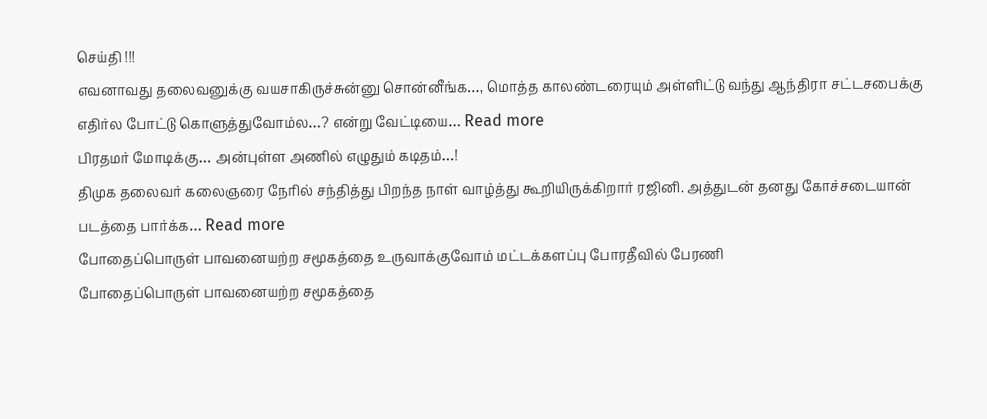செய்தி !!!
எவனாவது தலைவனுக்கு வயசாகிருச்சுன்னு சொன்னீங்க…, மொத்த காலண்டரையும் அள்ளிட்டு வந்து ஆந்திரா சட்டசபைக்கு எதிர்ல போட்டு கொளுத்துவோம்ல…? என்று வேட்டியை… Read more
பிரதமர் மோடிக்கு… அன்புள்ள அணில் எழுதும் கடிதம்…!
திமுக தலைவர் கலைஞரை நேரில் சந்தித்து பிறந்த நாள் வாழ்த்து கூறியிருக்கிறார் ரஜினி. அத்துடன் தனது கோச்சடையான் படத்தை பார்க்க… Read more
போதைப்பொருள் பாவனையற்ற சமூகத்தை உருவாக்குவோம் மட்டக்களப்பு போரதீவில் பேரணி
போதைப்பொருள் பாவனையற்ற சமூகத்தை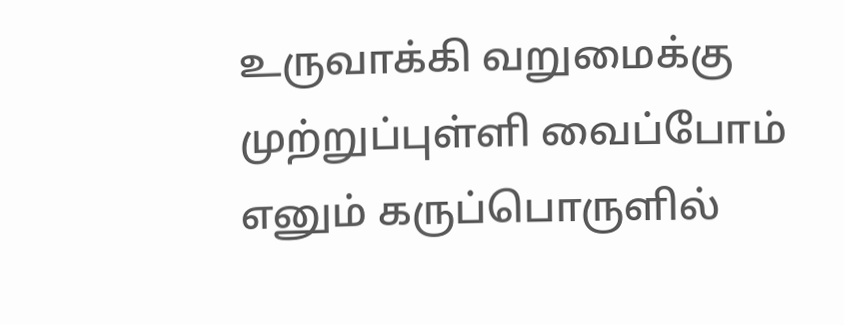உருவாக்கி வறுமைக்கு முற்றுப்புள்ளி வைப்போம் எனும் கருப்பொருளில்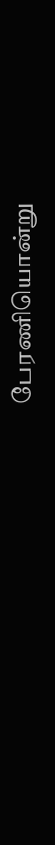பேரணியொன்று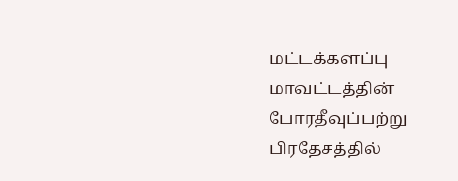மட்டக்களப்பு மாவட்டத்தின் போரதீவுப்பற்று பிரதேசத்தில்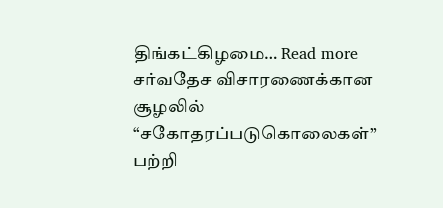திங்கட்கிழமை… Read more
சர்வதேச விசாரணைக்கான சூழலில் “சகோதரப்படுகொலைகள்” பற்றி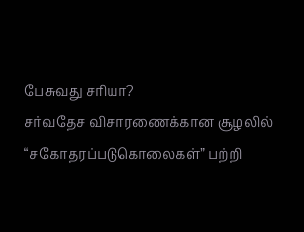பேசுவது சரியா?
சர்வதேச விசாரணைக்கான சூழலில் “சகோதரப்படுகொலைகள்” பற்றி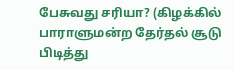பேசுவது சரியா? (கிழக்கில் பாராளுமன்ற தேர்தல் சூடு பிடித்து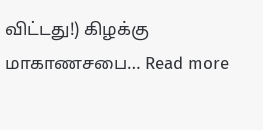விட்டது!) கிழக்கு மாகாணசபை… Read more